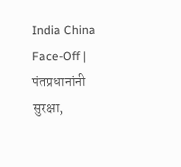India China Face-Off | पंतप्रधानांनी सुरक्षा,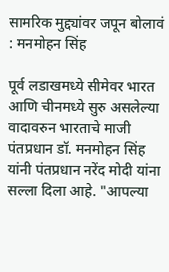सामरिक मुद्द्यांवर जपून बोलावं : मनमोहन सिंह

पूर्व लडाखमध्ये सीमेवर भारत आणि चीनमध्ये सुरु असलेल्या वादावरुन भारताचे माजी पंतप्रधान डॉ. मनमोहन सिंह यांनी पंतप्रधान नरेंद मोदी यांना सल्ला दिला आहे. "आपल्या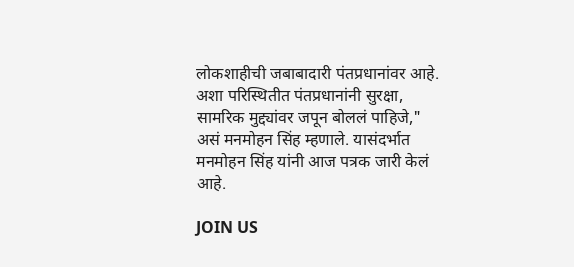लोकशाहीची जबाबादारी पंतप्रधानांवर आहे. अशा परिस्थितीत पंतप्रधानांनी सुरक्षा, सामरिक मुद्द्यांवर जपून बोललं पाहिजे," असं मनमोहन सिंह म्हणाले. यासंदर्भात मनमोहन सिंह यांनी आज पत्रक जारी केलं आहे.

JOIN US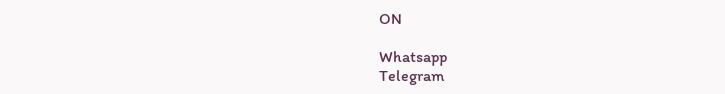ON

Whatsapp
Telegram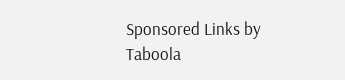Sponsored Links by Taboola